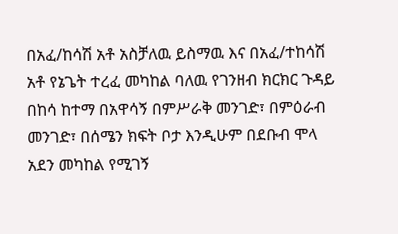በአፈ/ከሳሽ አቶ አስቻለዉ ይስማዉ እና በአፈ/ተከሳሽ አቶ የኔጌት ተረፈ መካከል ባለዉ የገንዘብ ክርክር ጉዳይ በከሳ ከተማ በአዋሳኝ በምሥራቅ መንገድ፣ በምዕራብ መንገድ፣ በሰሜን ክፍት ቦታ እንዲሁም በደቡብ ሞላ አደን መካከል የሚገኝ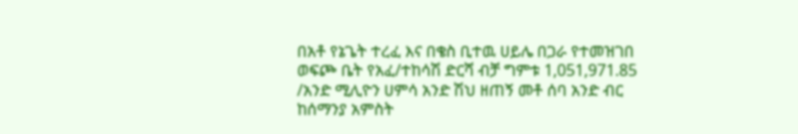በአቶ የኔጌት ተረፈ እና በቄስ ቢተዉ ሀይሌ በጋራ የተመዝገበ ወፍጮ ቤት የአፈ/ተከሳሽ ድርሻ ብቻ ግምቱ 1,051,971.85 /አንድ ሚሊዮን ሀምሳ አንድ ሽህ ዘጠኝ መቶ ሰባ አንድ ብር ከሰማንያ አምስት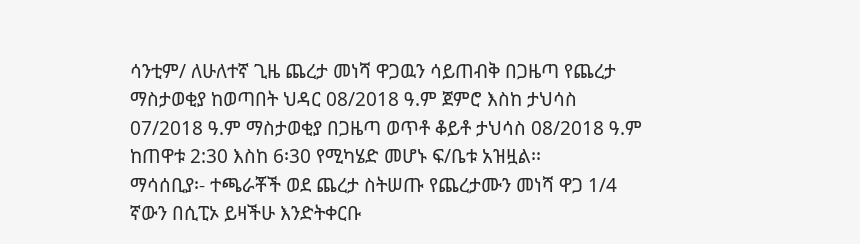ሳንቲም/ ለሁለተኛ ጊዜ ጨረታ መነሻ ዋጋዉን ሳይጠብቅ በጋዜጣ የጨረታ ማስታወቂያ ከወጣበት ህዳር 08/2018 ዓ.ም ጀምሮ እስከ ታህሳስ 07/2018 ዓ.ም ማስታወቂያ በጋዜጣ ወጥቶ ቆይቶ ታህሳስ 08/2018 ዓ.ም ከጠዋቱ 2:30 እስከ 6፡30 የሚካሄድ መሆኑ ፍ/ቤቱ አዝዟል፡፡
ማሳሰቢያ፡- ተጫራቾች ወደ ጨረታ ስትሠጡ የጨረታሙን መነሻ ዋጋ 1/4 ኛውን በሲፒኦ ይዛችሁ እንድትቀርቡ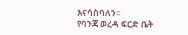እናሳስባለን፡፡
የባንጃ ወረዳ ፍርድ ቤት